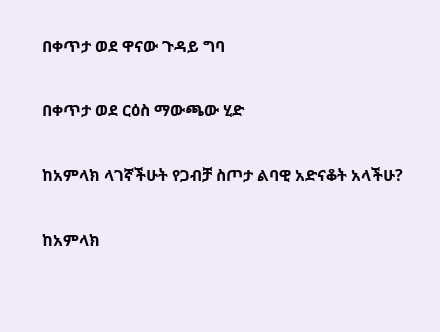በቀጥታ ወደ ዋናው ጉዳይ ግባ

በቀጥታ ወደ ርዕስ ማውጫው ሂድ

ከአምላክ ላገኛችሁት የጋብቻ ስጦታ ልባዊ አድናቆት አላችሁ?

ከአምላክ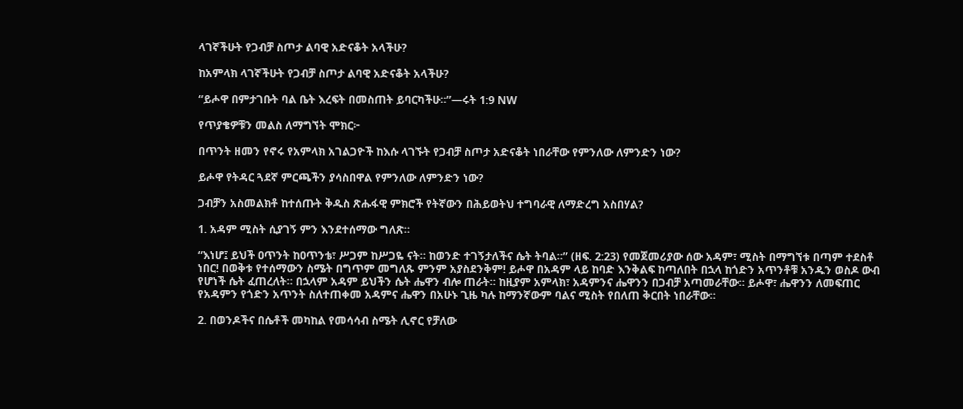ላገኛችሁት የጋብቻ ስጦታ ልባዊ አድናቆት አላችሁ?

ከአምላክ ላገኛችሁት የጋብቻ ስጦታ ልባዊ አድናቆት አላችሁ?

“ይሖዋ በምታገቡት ባል ቤት እረፍት በመስጠት ይባርካችሁ።”—ሩት 1:9 NW

የጥያቄዎቹን መልስ ለማግኘት ሞክር፦

በጥንት ዘመን የኖሩ የአምላክ አገልጋዮች ከእሱ ላገኙት የጋብቻ ስጦታ አድናቆት ነበራቸው የምንለው ለምንድን ነው?

ይሖዋ የትዳር ጓደኛ ምርጫችን ያሳስበዋል የምንለው ለምንድን ነው?

ጋብቻን አስመልክቶ ከተሰጡት ቅዱስ ጽሑፋዊ ምክሮች የትኛውን በሕይወትህ ተግባራዊ ለማድረግ አስበሃል?

1. አዳም ሚስት ሲያገኝ ምን እንደተሰማው ግለጽ።

“እነሆ፤ ይህች ዐጥንት ከዐጥንቴ፣ ሥጋም ከሥጋዬ ናት። ከወንድ ተገኝታለችና ሴት ትባል።” (ዘፍ. 2:23) የመጀመሪያው ሰው አዳም፣ ሚስት በማግኘቱ በጣም ተደስቶ ነበር! በወቅቱ የተሰማውን ስሜት በግጥም መግለጹ ምንም አያስደንቅም! ይሖዋ በአዳም ላይ ከባድ እንቅልፍ ከጣለበት በኋላ ከጎድን አጥንቶቹ አንዱን ወስዶ ውብ የሆነች ሴት ፈጠረለት። በኋላም አዳም ይህችን ሴት ሔዋን ብሎ ጠራት። ከዚያም አምላክ፣ አዳምንና ሔዋንን በጋብቻ አጣመራቸው። ይሖዋ፣ ሔዋንን ለመፍጠር የአዳምን የጎድን አጥንት ስለተጠቀመ አዳምና ሔዋን በአሁኑ ጊዜ ካሉ ከማንኛውም ባልና ሚስት የበለጠ ቅርበት ነበራቸው።

2. በወንዶችና በሴቶች መካከል የመሳሳብ ስሜት ሊኖር የቻለው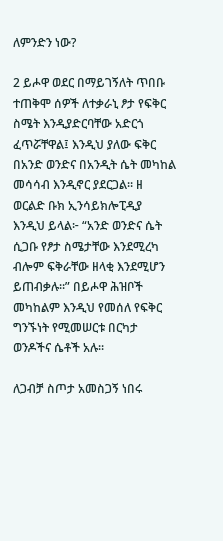ለምንድን ነው?

2 ይሖዋ ወደር በማይገኝለት ጥበቡ ተጠቅሞ ሰዎች ለተቃራኒ ፆታ የፍቅር ስሜት እንዲያድርባቸው አድርጎ ፈጥሯቸዋል፤ እንዲህ ያለው ፍቅር በአንድ ወንድና በአንዲት ሴት መካከል መሳሳብ እንዲኖር ያደርጋል። ዘ ወርልድ ቡክ ኢንሳይክሎፒዲያ እንዲህ ይላል፦ “አንድ ወንድና ሴት ሲጋቡ የፆታ ስሜታቸው እንደሚረካ ብሎም ፍቅራቸው ዘላቂ እንደሚሆን ይጠብቃሉ።” በይሖዋ ሕዝቦች መካከልም እንዲህ የመሰለ የፍቅር ግንኙነት የሚመሠርቱ በርካታ ወንዶችና ሴቶች አሉ።

ለጋብቻ ስጦታ አመስጋኝ ነበሩ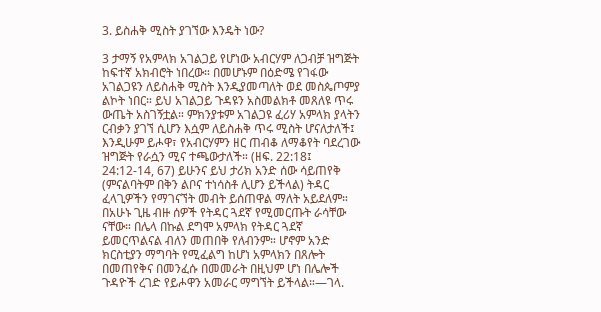3. ይስሐቅ ሚስት ያገኘው እንዴት ነው?

3 ታማኝ የአምላክ አገልጋይ የሆነው አብርሃም ለጋብቻ ዝግጅት ከፍተኛ አክብሮት ነበረው። በመሆኑም በዕድሜ የገፋው አገልጋዩን ለይስሐቅ ሚስት እንዲያመጣለት ወደ መስጴጦምያ ልኮት ነበር። ይህ አገልጋይ ጉዳዩን አስመልክቶ መጸለዩ ጥሩ ውጤት አስገኝቷል። ምክንያቱም አገልጋዩ ፈሪሃ አምላክ ያላትን ርብቃን ያገኘ ሲሆን እሷም ለይስሐቅ ጥሩ ሚስት ሆናለታለች፤ እንዲሁም ይሖዋ፣ የአብርሃምን ዘር ጠብቆ ለማቆየት ባደረገው ዝግጅት የራሷን ሚና ተጫውታለች። (ዘፍ. 22:18፤ 24:12-14, 67) ይሁንና ይህ ታሪክ አንድ ሰው ሳይጠየቅ (ምናልባትም በቅን ልቦና ተነሳስቶ ሊሆን ይችላል) ትዳር ፈላጊዎችን የማገናኘት መብት ይሰጠዋል ማለት አይደለም። በአሁኑ ጊዜ ብዙ ሰዎች የትዳር ጓደኛ የሚመርጡት ራሳቸው ናቸው። በሌላ በኩል ደግሞ አምላክ የትዳር ጓደኛ ይመርጥልናል ብለን መጠበቅ የለብንም። ሆኖም አንድ ክርስቲያን ማግባት የሚፈልግ ከሆነ አምላክን በጸሎት በመጠየቅና በመንፈሱ በመመራት በዚህም ሆነ በሌሎች ጉዳዮች ረገድ የይሖዋን አመራር ማግኘት ይችላል።—ገላ.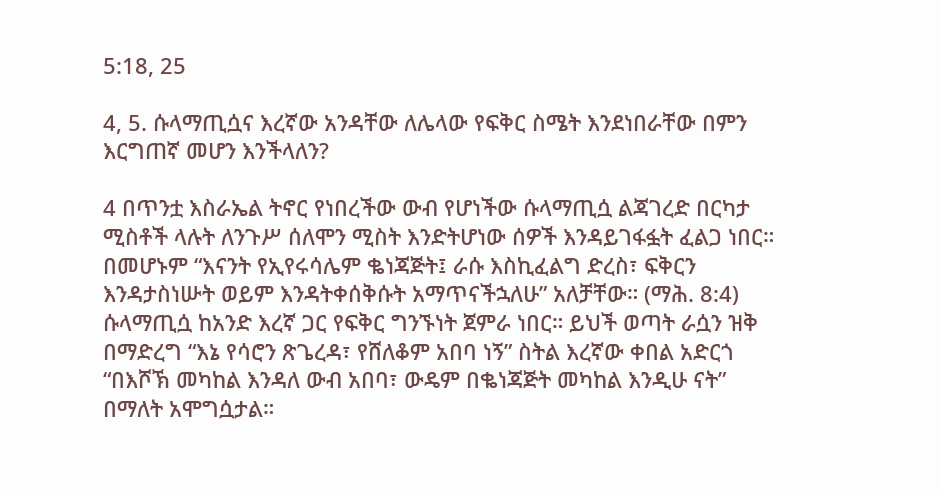5:18, 25

4, 5. ሱላማጢሷና እረኛው አንዳቸው ለሌላው የፍቅር ስሜት እንደነበራቸው በምን እርግጠኛ መሆን እንችላለን?

4 በጥንቷ እስራኤል ትኖር የነበረችው ውብ የሆነችው ሱላማጢሷ ልጃገረድ በርካታ ሚስቶች ላሉት ለንጉሥ ሰለሞን ሚስት እንድትሆነው ሰዎች እንዳይገፋፏት ፈልጋ ነበር። በመሆኑም “እናንት የኢየሩሳሌም ቈነጃጅት፤ ራሱ እስኪፈልግ ድረስ፣ ፍቅርን እንዳታስነሡት ወይም እንዳትቀሰቅሱት አማጥናችኋለሁ” አለቻቸው። (ማሕ. 8:4) ሱላማጢሷ ከአንድ እረኛ ጋር የፍቅር ግንኙነት ጀምራ ነበር። ይህች ወጣት ራሷን ዝቅ በማድረግ “እኔ የሳሮን ጽጌረዳ፣ የሸለቆም አበባ ነኝ” ስትል እረኛው ቀበል አድርጎ “በእሾኽ መካከል እንዳለ ውብ አበባ፣ ውዴም በቈነጃጅት መካከል እንዲሁ ናት” በማለት አሞግሷታል።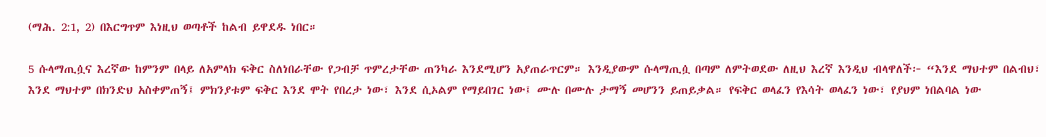(ማሕ. 2:1, 2) በእርግጥም እነዚህ ወጣቶች ከልብ ይዋደዱ ነበር።

5 ሱላማጢሷና እረኛው ከምንም በላይ ለአምላክ ፍቅር ስለነበራቸው የጋብቻ ጥምረታቸው ጠንካራ እንደሚሆን አያጠራጥርም። እንዲያውም ሱላማጢሷ በጣም ለምትወደው ለዚህ እረኛ እንዲህ ብላዋለች፦ “እንደ ማህተም በልብህ፣ እንደ ማህተም በክንድህ አስቀምጠኝ፤ ምክንያቱም ፍቅር እንደ ሞት የበረታ ነው፣ እንደ ሲኦልም የማይበገር ነው፤ ሙሉ በሙሉ ታማኝ መሆንን ይጠይቃል። የፍቅር ወላፈን የእሳት ወላፈን ነው፣ የያህም ነበልባል ነው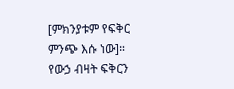[ምክንያቱም የፍቅር ምንጭ እሱ ነው]። የውኃ ብዛት ፍቅርን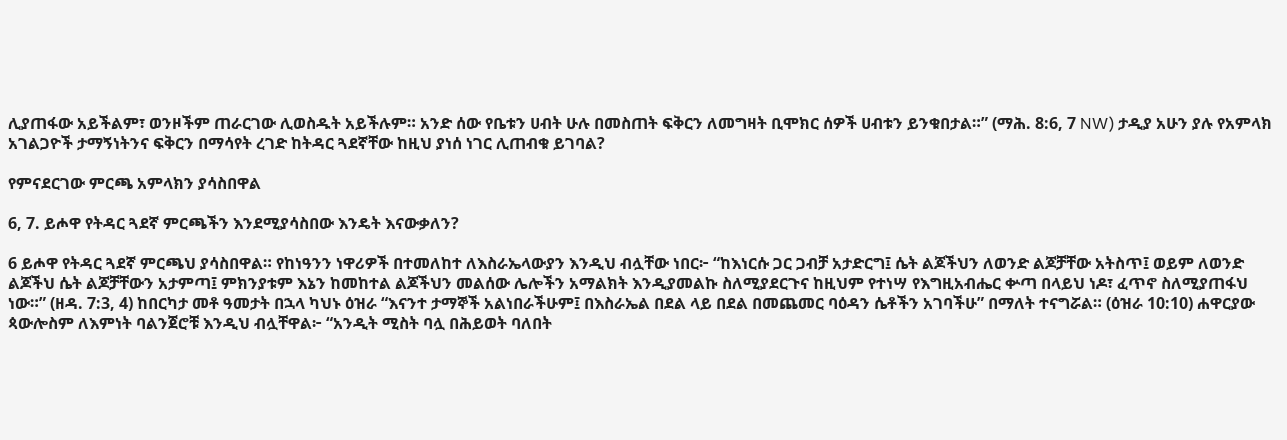ሊያጠፋው አይችልም፣ ወንዞችም ጠራርገው ሊወስዱት አይችሉም። አንድ ሰው የቤቱን ሀብት ሁሉ በመስጠት ፍቅርን ለመግዛት ቢሞክር ሰዎች ሀብቱን ይንቁበታል።” (ማሕ. 8:6, 7 NW) ታዲያ አሁን ያሉ የአምላክ አገልጋዮች ታማኝነትንና ፍቅርን በማሳየት ረገድ ከትዳር ጓደኛቸው ከዚህ ያነሰ ነገር ሊጠብቁ ይገባል?

የምናደርገው ምርጫ አምላክን ያሳስበዋል

6, 7. ይሖዋ የትዳር ጓደኛ ምርጫችን እንደሚያሳስበው እንዴት እናውቃለን?

6 ይሖዋ የትዳር ጓደኛ ምርጫህ ያሳስበዋል። የከነዓንን ነዋሪዎች በተመለከተ ለእስራኤላውያን እንዲህ ብሏቸው ነበር፦ “ከእነርሱ ጋር ጋብቻ አታድርግ፤ ሴት ልጆችህን ለወንድ ልጆቻቸው አትስጥ፤ ወይም ለወንድ ልጆችህ ሴት ልጆቻቸውን አታምጣ፤ ምክንያቱም እኔን ከመከተል ልጆችህን መልሰው ሌሎችን አማልክት እንዲያመልኩ ስለሚያደርጉና ከዚህም የተነሣ የእግዚአብሔር ቍጣ በላይህ ነዶ፣ ፈጥኖ ስለሚያጠፋህ ነው።” (ዘዳ. 7:3, 4) ከበርካታ መቶ ዓመታት በኋላ ካህኑ ዕዝራ “እናንተ ታማኞች አልነበራችሁም፤ በእስራኤል በደል ላይ በደል በመጨመር ባዕዳን ሴቶችን አገባችሁ” በማለት ተናግሯል። (ዕዝራ 10:10) ሐዋርያው ጳውሎስም ለእምነት ባልንጀሮቹ እንዲህ ብሏቸዋል፦ “አንዲት ሚስት ባሏ በሕይወት ባለበት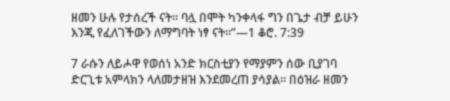ዘመን ሁሉ የታሰረች ናት። ባሏ በሞት ካንቀላፋ ግን በጌታ ብቻ ይሁን እንጂ የፈለገችውን ለማግባት ነፃ ናት።”—1 ቆሮ. 7:39

7 ራሱን ለይሖዋ የወሰነ አንድ ክርስቲያን የማያምን ሰው ቢያገባ ድርጊቱ አምላክን ላለመታዘዝ እንደመረጠ ያሳያል። በዕዝራ ዘመን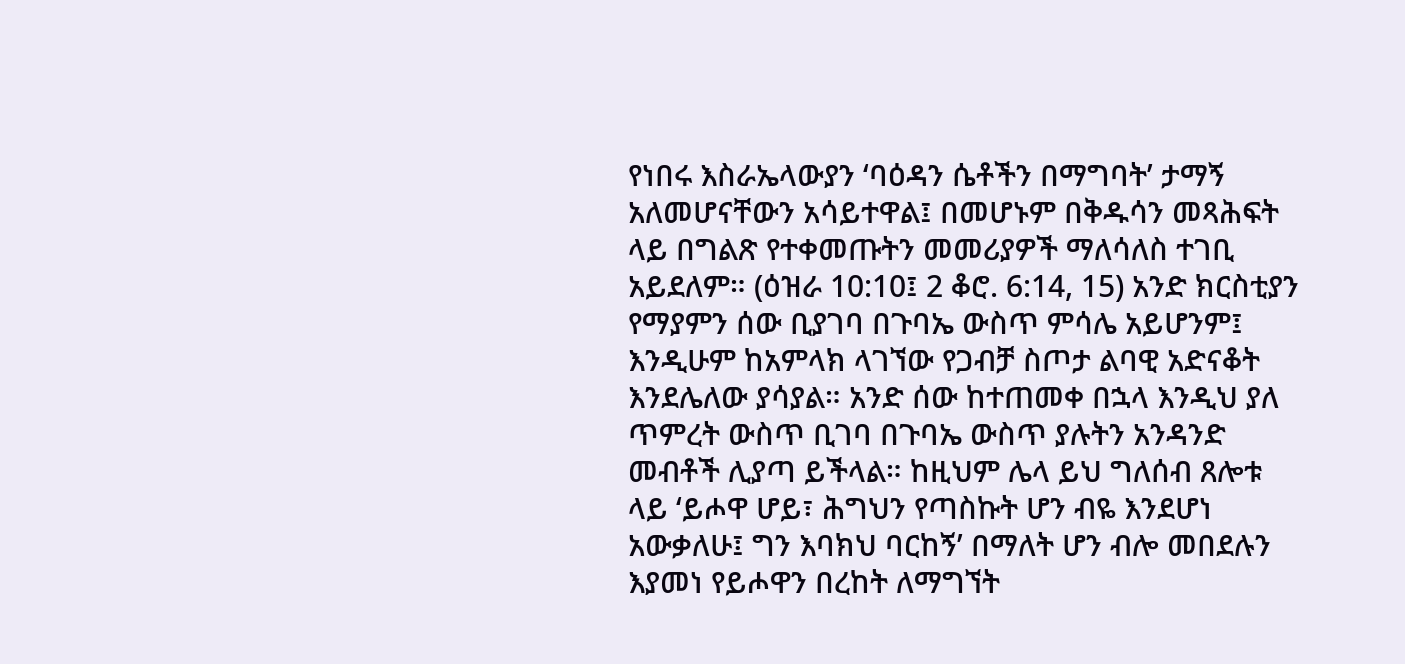የነበሩ እስራኤላውያን ‘ባዕዳን ሴቶችን በማግባት’ ታማኝ አለመሆናቸውን አሳይተዋል፤ በመሆኑም በቅዱሳን መጻሕፍት ላይ በግልጽ የተቀመጡትን መመሪያዎች ማለሳለስ ተገቢ አይደለም። (ዕዝራ 10:10፤ 2 ቆሮ. 6:14, 15) አንድ ክርስቲያን የማያምን ሰው ቢያገባ በጉባኤ ውስጥ ምሳሌ አይሆንም፤ እንዲሁም ከአምላክ ላገኘው የጋብቻ ስጦታ ልባዊ አድናቆት እንደሌለው ያሳያል። አንድ ሰው ከተጠመቀ በኋላ እንዲህ ያለ ጥምረት ውስጥ ቢገባ በጉባኤ ውስጥ ያሉትን አንዳንድ መብቶች ሊያጣ ይችላል። ከዚህም ሌላ ይህ ግለሰብ ጸሎቱ ላይ ‘ይሖዋ ሆይ፣ ሕግህን የጣስኩት ሆን ብዬ እንደሆነ አውቃለሁ፤ ግን እባክህ ባርከኝ’ በማለት ሆን ብሎ መበደሉን እያመነ የይሖዋን በረከት ለማግኘት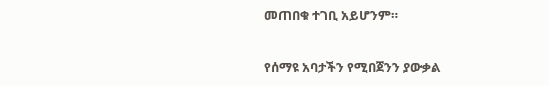መጠበቁ ተገቢ አይሆንም።

የሰማዩ አባታችን የሚበጀንን ያውቃል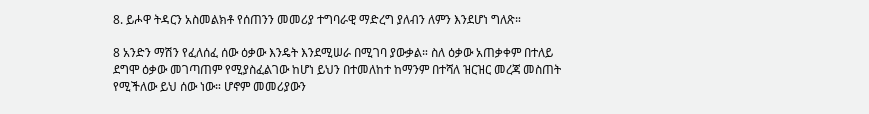8. ይሖዋ ትዳርን አስመልክቶ የሰጠንን መመሪያ ተግባራዊ ማድረግ ያለብን ለምን እንደሆነ ግለጽ።

8 አንድን ማሽን የፈለሰፈ ሰው ዕቃው እንዴት እንደሚሠራ በሚገባ ያውቃል። ስለ ዕቃው አጠቃቀም በተለይ ደግሞ ዕቃው መገጣጠም የሚያስፈልገው ከሆነ ይህን በተመለከተ ከማንም በተሻለ ዝርዝር መረጃ መስጠት የሚችለው ይህ ሰው ነው። ሆኖም መመሪያውን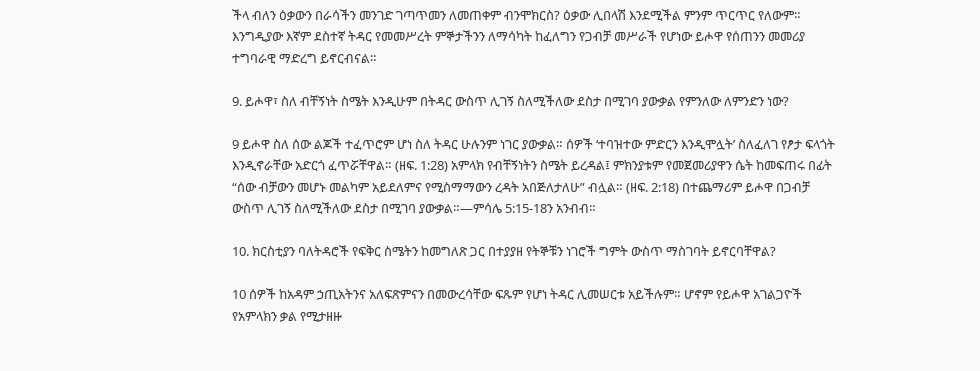ችላ ብለን ዕቃውን በራሳችን መንገድ ገጣጥመን ለመጠቀም ብንሞክርስ? ዕቃው ሊበላሽ እንደሚችል ምንም ጥርጥር የለውም። እንግዲያው እኛም ደስተኛ ትዳር የመመሥረት ምኞታችንን ለማሳካት ከፈለግን የጋብቻ መሥራች የሆነው ይሖዋ የሰጠንን መመሪያ ተግባራዊ ማድረግ ይኖርብናል።

9. ይሖዋ፣ ስለ ብቸኝነት ስሜት እንዲሁም በትዳር ውስጥ ሊገኝ ስለሚችለው ደስታ በሚገባ ያውቃል የምንለው ለምንድን ነው?

9 ይሖዋ ስለ ሰው ልጆች ተፈጥሮም ሆነ ስለ ትዳር ሁሉንም ነገር ያውቃል። ሰዎች ‘ተባዝተው ምድርን እንዲሞሏት’ ስለፈለገ የፆታ ፍላጎት እንዲኖራቸው አድርጎ ፈጥሯቸዋል። (ዘፍ. 1:28) አምላክ የብቸኝነትን ስሜት ይረዳል፤ ምክንያቱም የመጀመሪያዋን ሴት ከመፍጠሩ በፊት “ሰው ብቻውን መሆኑ መልካም አይደለምና የሚስማማውን ረዳት አበጅለታለሁ” ብሏል። (ዘፍ. 2:18) በተጨማሪም ይሖዋ በጋብቻ ውስጥ ሊገኝ ስለሚችለው ደስታ በሚገባ ያውቃል።—ምሳሌ 5:15-18ን አንብብ።

10. ክርስቲያን ባለትዳሮች የፍቅር ስሜትን ከመግለጽ ጋር በተያያዘ የትኞቹን ነገሮች ግምት ውስጥ ማስገባት ይኖርባቸዋል?

10 ሰዎች ከአዳም ኃጢአትንና አለፍጽምናን በመውረሳቸው ፍጹም የሆነ ትዳር ሊመሠርቱ አይችሉም። ሆኖም የይሖዋ አገልጋዮች የአምላክን ቃል የሚታዘዙ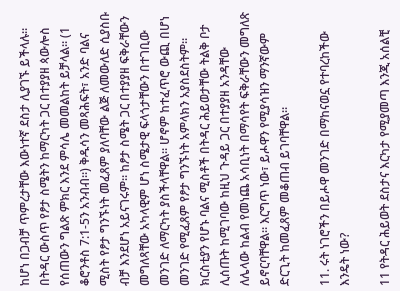ከሆነ በጋብቻ ጥምረታቸው እውነተኛ ደስታ ሊያገኙ ይችላሉ። በትዳር ውስጥ የፆታ ስሜትን ከማርካት ጋር በተያያዘ ጳውሎስ የሰጠውን ግልጽ ምክር እንደ ምሳሌ መመልከት ይቻላል። (1 ቆሮንቶስ 7:1-5ን አንብብ።) ቅዱሳን መጻሕፍት፣ አንድ ባልና ሚስት የፆታ ግንኙነት መፈጸም ያለባቸው ልጅ ለመውለድ ሲያስቡ ብቻ እንደሆነ አይናገሩም። ከፆታ ስሜት ጋር በተያያዘ ፍቅራቸውን መግለጻቸው አካላዊም ሆነ ስሜታዊ ፍላጎታቸውን በተገቢው መንገድ ለማርካት ያስችላቸዋል። ሆኖም ከተፈጥሮ ውጪ በሆነ መንገድ የሚፈጸም የፆታ ግንኙነት አምላክን አያስደስትም። ክርስቲያን የሆኑ ባልና ሚስቶች በትዳር ሕይወታቸው ትልቅ ቦታ ሊሰጡት ከሚገባው ከዚህ ጉዳይ ጋር በተያያዘ አንዳቸው ለሌላው ከልብ የመነጨ አሳቢነት በማሳየት ፍቅራቸውን መግለጽ ይኖርባቸዋል። እርግጥ ነው፣ ይሖዋን የሚያሳዝን ማንኛውም ድርጊት ከመፈጸም መቆጠብ ይገባቸዋል።

11. ሩት ነገሮችን በይሖዋ መንገድ በማከናወኗ የተባረከችው እንዴት ነው?

11 የትዳር ሕይወት ደስታና እርካታ የሚያመጣ እንጂ አሰልቺ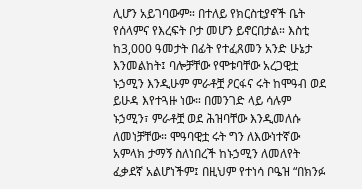ሊሆን አይገባውም። በተለይ የክርስቲያኖች ቤት የሰላምና የእረፍት ቦታ መሆን ይኖርበታል። እስቲ ከ3,000 ዓመታት በፊት የተፈጸመን አንድ ሁኔታ እንመልከት፤ ባሎቻቸው የሞቱባቸው አረጋዊቷ ኑኃሚን እንዲሁም ምራቶቿ ዖርፋና ሩት ከሞዓብ ወደ ይሁዳ እየተጓዙ ነው። በመንገድ ላይ ሳሉም ኑኃሚን፣ ምራቶቿ ወደ ሕዝባቸው እንዲመለሱ ለመነቻቸው። ሞዓባዊቷ ሩት ግን ለእውነተኛው አምላክ ታማኝ ስለነበረች ከኑኃሚን ለመለየት ፈቃደኛ አልሆነችም፤ በዚህም የተነሳ ቦዔዝ “በክንፉ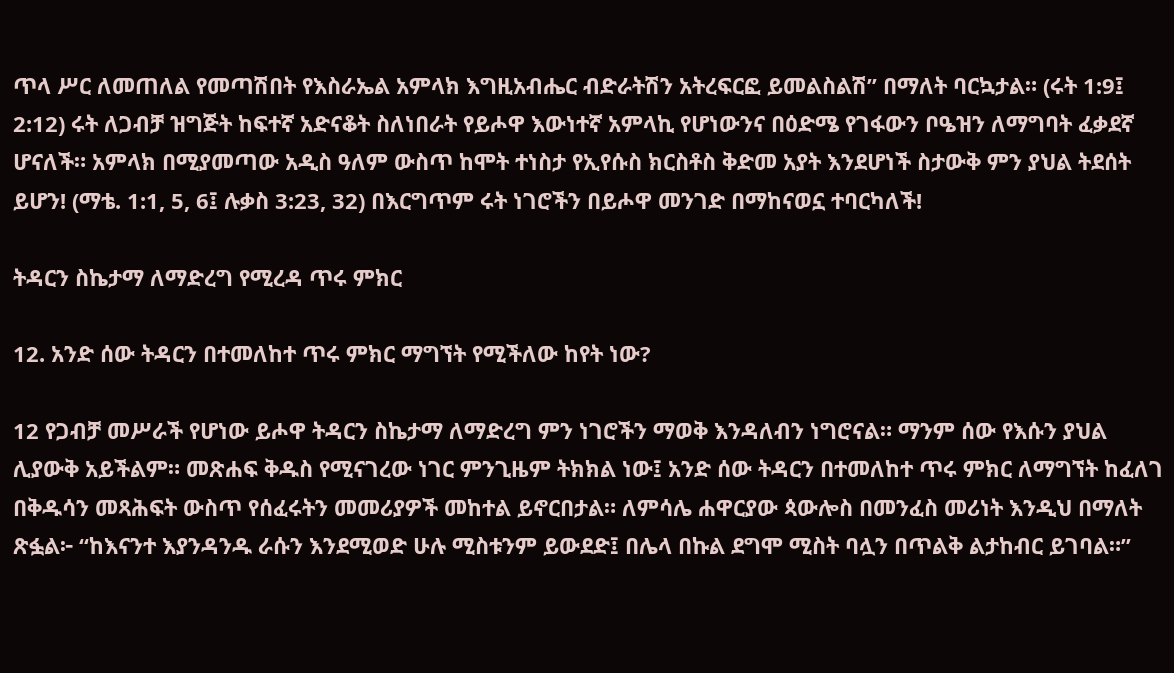ጥላ ሥር ለመጠለል የመጣሽበት የእስራኤል አምላክ እግዚአብሔር ብድራትሽን አትረፍርፎ ይመልስልሽ” በማለት ባርኳታል። (ሩት 1:9፤ 2:12) ሩት ለጋብቻ ዝግጅት ከፍተኛ አድናቆት ስለነበራት የይሖዋ እውነተኛ አምላኪ የሆነውንና በዕድሜ የገፋውን ቦዔዝን ለማግባት ፈቃደኛ ሆናለች። አምላክ በሚያመጣው አዲስ ዓለም ውስጥ ከሞት ተነስታ የኢየሱስ ክርስቶስ ቅድመ አያት እንደሆነች ስታውቅ ምን ያህል ትደሰት ይሆን! (ማቴ. 1:1, 5, 6፤ ሉቃስ 3:23, 32) በእርግጥም ሩት ነገሮችን በይሖዋ መንገድ በማከናወኗ ተባርካለች!

ትዳርን ስኬታማ ለማድረግ የሚረዳ ጥሩ ምክር

12. አንድ ሰው ትዳርን በተመለከተ ጥሩ ምክር ማግኘት የሚችለው ከየት ነው?

12 የጋብቻ መሥራች የሆነው ይሖዋ ትዳርን ስኬታማ ለማድረግ ምን ነገሮችን ማወቅ እንዳለብን ነግሮናል። ማንም ሰው የእሱን ያህል ሊያውቅ አይችልም። መጽሐፍ ቅዱስ የሚናገረው ነገር ምንጊዜም ትክክል ነው፤ አንድ ሰው ትዳርን በተመለከተ ጥሩ ምክር ለማግኘት ከፈለገ በቅዱሳን መጻሕፍት ውስጥ የሰፈሩትን መመሪያዎች መከተል ይኖርበታል። ለምሳሌ ሐዋርያው ጳውሎስ በመንፈስ መሪነት እንዲህ በማለት ጽፏል፦ “ከእናንተ እያንዳንዱ ራሱን እንደሚወድ ሁሉ ሚስቱንም ይውደድ፤ በሌላ በኩል ደግሞ ሚስት ባሏን በጥልቅ ልታከብር ይገባል።”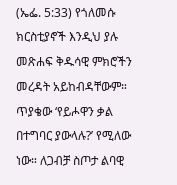(ኤፌ. 5:33) የጎለመሱ ክርስቲያኖች እንዲህ ያሉ መጽሐፍ ቅዱሳዊ ምክሮችን መረዳት አይከብዳቸውም። ጥያቄው ‘የይሖዋን ቃል በተግባር ያውላሉ?’ የሚለው ነው። ለጋብቻ ስጦታ ልባዊ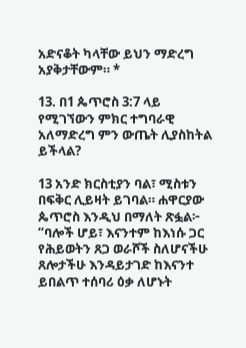አድናቆት ካላቸው ይህን ማድረግ አያቅታቸውም። *

13. በ1 ጴጥሮስ 3:7 ላይ የሚገኘውን ምክር ተግባራዊ አለማድረግ ምን ውጤት ሊያስከትል ይችላል?

13 አንድ ክርስቲያን ባል፣ ሚስቱን በፍቅር ሊይዛት ይገባል። ሐዋርያው ጴጥሮስ እንዲህ በማለት ጽፏል፦ “ባሎች ሆይ፣ እናንተም ከእነሱ ጋር የሕይወትን ጸጋ ወራሾች ስለሆናችሁ ጸሎታችሁ እንዳይታገድ ከእናንተ ይበልጥ ተሰባሪ ዕቃ ለሆኑት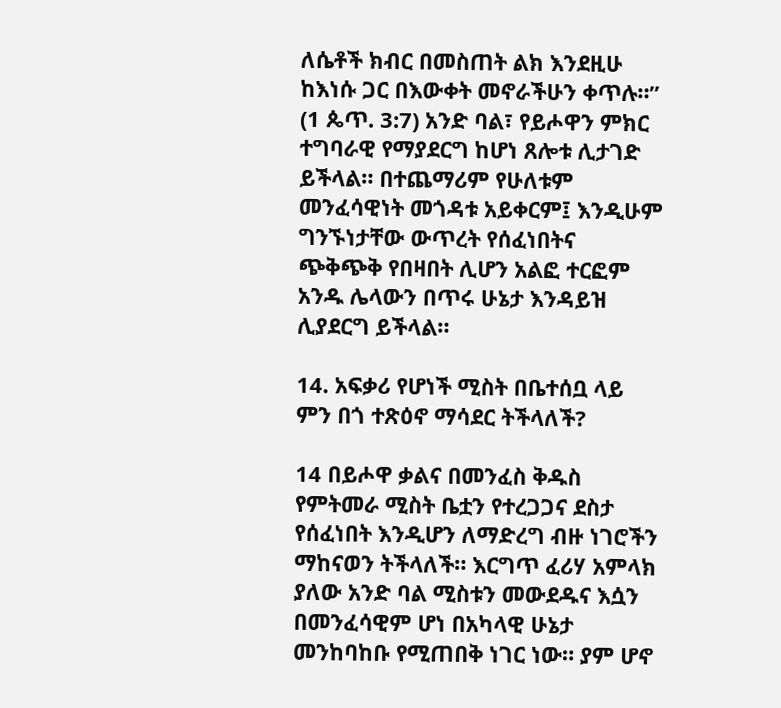ለሴቶች ክብር በመስጠት ልክ እንደዚሁ ከእነሱ ጋር በእውቀት መኖራችሁን ቀጥሉ።” (1 ጴጥ. 3:7) አንድ ባል፣ የይሖዋን ምክር ተግባራዊ የማያደርግ ከሆነ ጸሎቱ ሊታገድ ይችላል። በተጨማሪም የሁለቱም መንፈሳዊነት መጎዳቱ አይቀርም፤ እንዲሁም ግንኙነታቸው ውጥረት የሰፈነበትና ጭቅጭቅ የበዛበት ሊሆን አልፎ ተርፎም አንዱ ሌላውን በጥሩ ሁኔታ እንዳይዝ ሊያደርግ ይችላል።

14. አፍቃሪ የሆነች ሚስት በቤተሰቧ ላይ ምን በጎ ተጽዕኖ ማሳደር ትችላለች?

14 በይሖዋ ቃልና በመንፈስ ቅዱስ የምትመራ ሚስት ቤቷን የተረጋጋና ደስታ የሰፈነበት እንዲሆን ለማድረግ ብዙ ነገሮችን ማከናወን ትችላለች። እርግጥ ፈሪሃ አምላክ ያለው አንድ ባል ሚስቱን መውደዱና እሷን በመንፈሳዊም ሆነ በአካላዊ ሁኔታ መንከባከቡ የሚጠበቅ ነገር ነው። ያም ሆኖ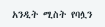አንዲት ሚስት የባሏን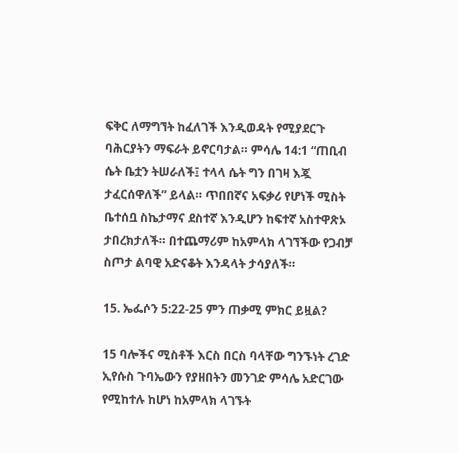ፍቅር ለማግኘት ከፈለገች እንዲወዳት የሚያደርጉ ባሕርያትን ማፍራት ይኖርባታል። ምሳሌ 14:1 “ጠቢብ ሴት ቤቷን ትሠራለች፤ ተላላ ሴት ግን በገዛ እጇ ታፈርሰዋለች” ይላል። ጥበበኛና አፍቃሪ የሆነች ሚስት ቤተሰቧ ስኬታማና ደስተኛ እንዲሆን ከፍተኛ አስተዋጽኦ ታበረክታለች። በተጨማሪም ከአምላክ ላገኘችው የጋብቻ ስጦታ ልባዊ አድናቆት እንዳላት ታሳያለች።

15. ኤፌሶን 5:22-25 ምን ጠቃሚ ምክር ይዟል?

15 ባሎችና ሚስቶች እርስ በርስ ባላቸው ግንኙነት ረገድ ኢየሱስ ጉባኤውን የያዘበትን መንገድ ምሳሌ አድርገው የሚከተሉ ከሆነ ከአምላክ ላገኙት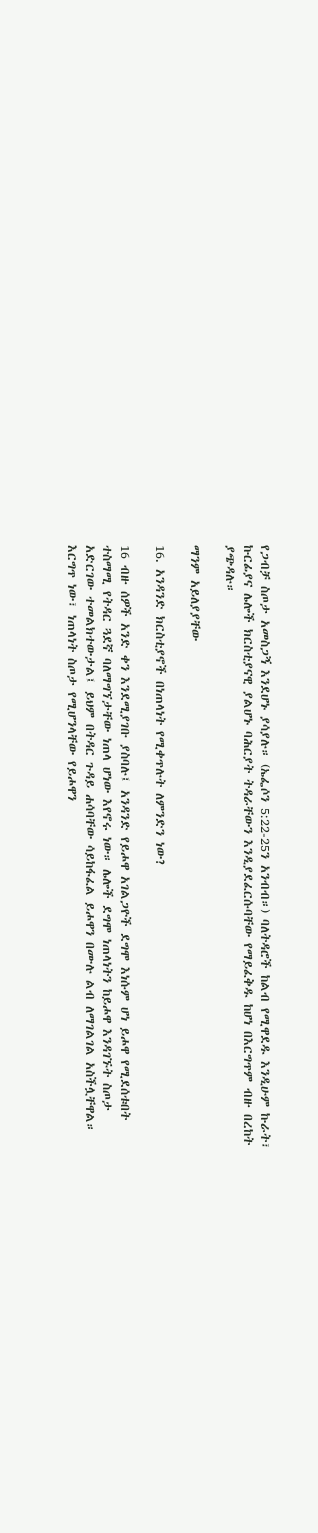የጋብቻ ስጦታ አመስጋኝ እንደሆኑ ያሳያሉ። (ኤፌሶን 5:22-25ን አንብብ።) ባለትዳሮች ከልብ የሚዋደዱ እንዲሁም ኩራት፣ ኩርፊያና ሌሎች ክርስቲያናዊ ያልሆኑ ባሕርያት ትዳራቸውን እንዲያደፈርሱባቸው የማይፈቅዱ ከሆነ በእርግጥም ብዙ በረከት ያጭዳሉ።

ማንም አይለያያቸው

16. አንዳንድ ክርስቲያኖች በነጠላነት የሚቀጥሉት ለምንድን ነው?

16 ብዙ ሰዎች አንድ ቀን እንደሚያገቡ ያስባሉ፤ አንዳንድ የይሖዋ አገልጋዮች ደግሞ እነሱም ሆነ ይሖዋ የሚደሰቱበት ተስማሚ የትዳር ጓደኛ ባለማግኘታቸው ነጠላ ሆነው እየኖሩ ነው። ሌሎች ደግሞ ነጠላነትን ከይሖዋ እንዳገኙት ስጦታ አድርገው ተመልክተውታል፤ ይህም በትዳር ጉዳይ ሐሳባቸው ሳይከፋፈል ይሖዋን በሙሉ ልብ ለማገልገል አስችሏቸዋል። እርግጥ ነው፣ ነጠላነት ስጦታ የሚሆንላቸው የይሖዋን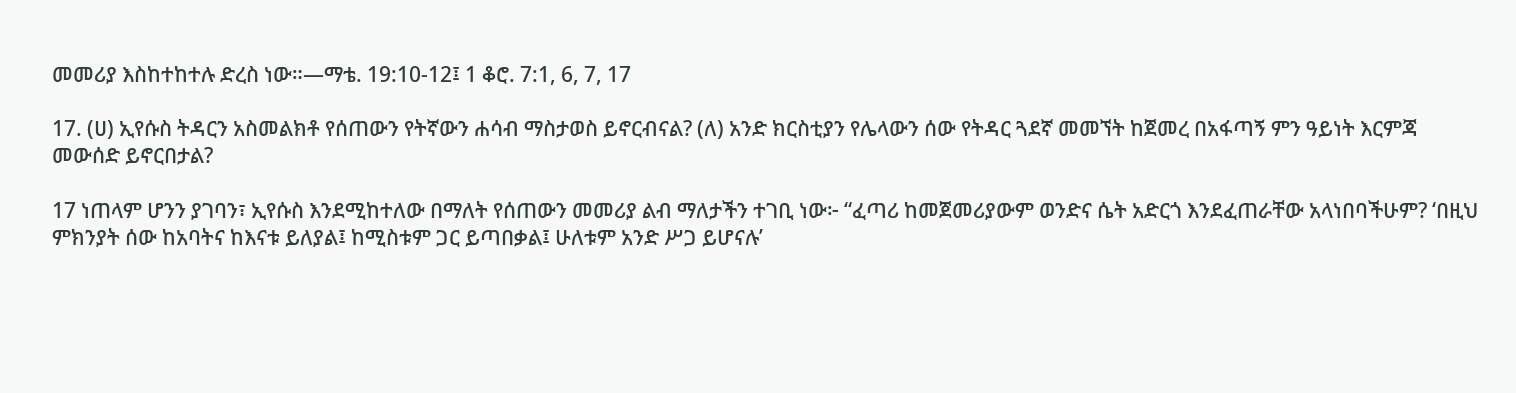መመሪያ እስከተከተሉ ድረስ ነው።—ማቴ. 19:10-12፤ 1 ቆሮ. 7:1, 6, 7, 17

17. (ሀ) ኢየሱስ ትዳርን አስመልክቶ የሰጠውን የትኛውን ሐሳብ ማስታወስ ይኖርብናል? (ለ) አንድ ክርስቲያን የሌላውን ሰው የትዳር ጓደኛ መመኘት ከጀመረ በአፋጣኝ ምን ዓይነት እርምጃ መውሰድ ይኖርበታል?

17 ነጠላም ሆንን ያገባን፣ ኢየሱስ እንደሚከተለው በማለት የሰጠውን መመሪያ ልብ ማለታችን ተገቢ ነው፦ “ፈጣሪ ከመጀመሪያውም ወንድና ሴት አድርጎ እንደፈጠራቸው አላነበባችሁም? ‘በዚህ ምክንያት ሰው ከአባትና ከእናቱ ይለያል፤ ከሚስቱም ጋር ይጣበቃል፤ ሁለቱም አንድ ሥጋ ይሆናሉ’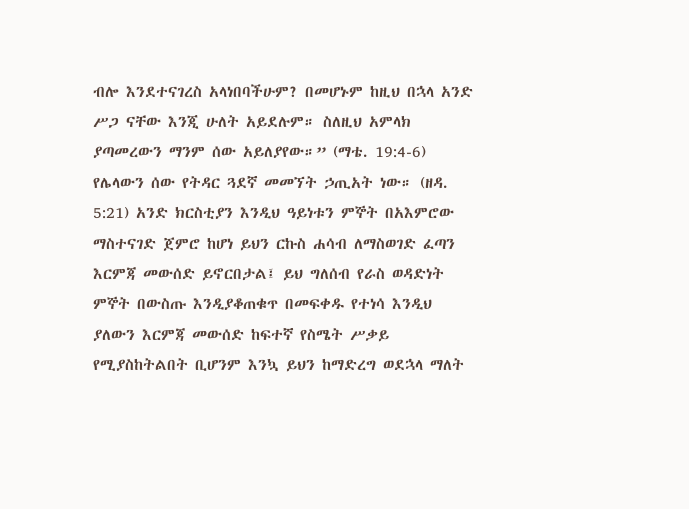ብሎ እንደተናገረስ አላነበባችሁም? በመሆኑም ከዚህ በኋላ አንድ ሥጋ ናቸው እንጂ ሁለት አይደሉም። ስለዚህ አምላክ ያጣመረውን ማንም ሰው አይለያየው።” (ማቴ. 19:4-6) የሌላውን ሰው የትዳር ጓደኛ መመኘት ኃጢአት ነው። (ዘዳ. 5:21) አንድ ክርስቲያን እንዲህ ዓይነቱን ምኞት በአእምሮው ማስተናገድ ጀምሮ ከሆነ ይህን ርኩስ ሐሳብ ለማስወገድ ፈጣን እርምጃ መውሰድ ይኖርበታል፤ ይህ ግለሰብ የራስ ወዳድነት ምኞት በውስጡ እንዲያቆጠቁጥ በመፍቀዱ የተነሳ እንዲህ ያለውን እርምጃ መውሰድ ከፍተኛ የስሜት ሥቃይ የሚያስከትልበት ቢሆንም እንኳ ይህን ከማድረግ ወደኋላ ማለት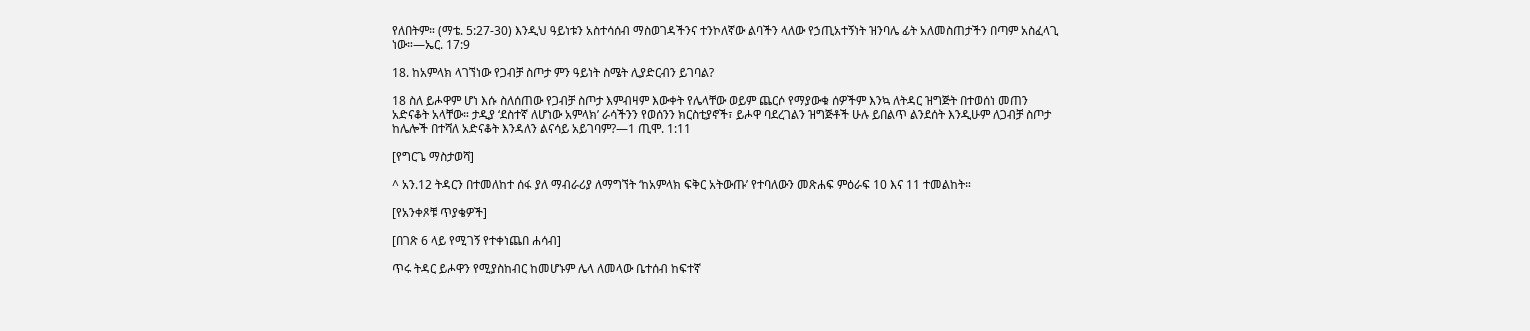የለበትም። (ማቴ. 5:27-30) እንዲህ ዓይነቱን አስተሳሰብ ማስወገዳችንና ተንኮለኛው ልባችን ላለው የኃጢአተኝነት ዝንባሌ ፊት አለመስጠታችን በጣም አስፈላጊ ነው።—ኤር. 17:9

18. ከአምላክ ላገኘነው የጋብቻ ስጦታ ምን ዓይነት ስሜት ሊያድርብን ይገባል?

18 ስለ ይሖዋም ሆነ እሱ ስለሰጠው የጋብቻ ስጦታ እምብዛም እውቀት የሌላቸው ወይም ጨርሶ የማያውቁ ሰዎችም እንኳ ለትዳር ዝግጅት በተወሰነ መጠን አድናቆት አላቸው። ታዲያ ‘ደስተኛ ለሆነው አምላክ’ ራሳችንን የወሰንን ክርስቲያኖች፣ ይሖዋ ባደረገልን ዝግጅቶች ሁሉ ይበልጥ ልንደሰት እንዲሁም ለጋብቻ ስጦታ ከሌሎች በተሻለ አድናቆት እንዳለን ልናሳይ አይገባም?—1 ጢሞ. 1:11

[የግርጌ ማስታወሻ]

^ አን.12 ትዳርን በተመለከተ ሰፋ ያለ ማብራሪያ ለማግኘት ‘ከአምላክ ፍቅር አትውጡ’ የተባለውን መጽሐፍ ምዕራፍ 10 እና 11 ተመልከት።

[የአንቀጾቹ ጥያቄዎች]

[በገጽ 6 ላይ የሚገኝ የተቀነጨበ ሐሳብ]

ጥሩ ትዳር ይሖዋን የሚያስከብር ከመሆኑም ሌላ ለመላው ቤተሰብ ከፍተኛ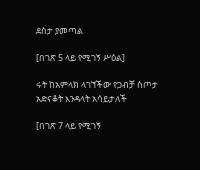ደስታ ያመጣል

[በገጽ 5 ላይ የሚገኝ ሥዕል]

ሩት ከአምላክ ላገኘችው የጋብቻ ስጦታ አድናቆት እንዳላት አሳይታለች

[በገጽ 7 ላይ የሚገኝ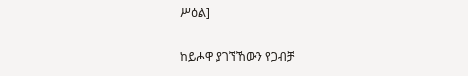ሥዕል]

ከይሖዋ ያገኘኸውን የጋብቻ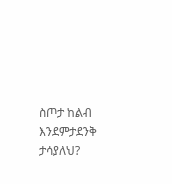ስጦታ ከልብ እንደምታደንቅ ታሳያለህ?